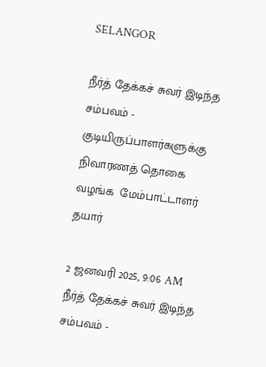SELANGOR

நீர்த் தேக்கச் சுவர் இடிந்த சம்பவம் - குடியிருப்பாளர்களுக்கு நிவாரணத் தொகை வழங்க  மேம்பாட்டாளர் தயார்

2 ஜனவரி 2025, 9:06 AM
நீர்த் தேக்கச் சுவர் இடிந்த சம்பவம் -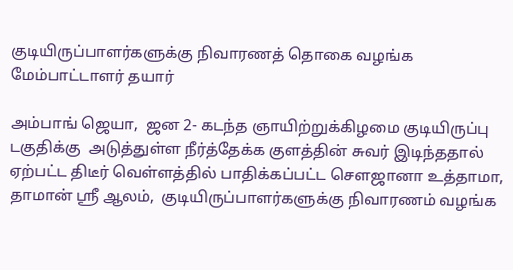குடியிருப்பாளர்களுக்கு நிவாரணத் தொகை வழங்க  மேம்பாட்டாளர் தயார்

அம்பாங் ஜெயா,  ஜன 2- கடந்த ஞாயிற்றுக்கிழமை குடியிருப்பு டகுதிக்கு  அடுத்துள்ள நீர்த்தேக்க குளத்தின் சுவர் இடிந்ததால் ஏற்பட்ட திடீர் வெள்ளத்தில் பாதிக்கப்பட்ட சௌஜானா உத்தாமா, தாமான் ஸ்ரீ ஆலம்,  குடியிருப்பாளர்களுக்கு நிவாரணம் வழங்க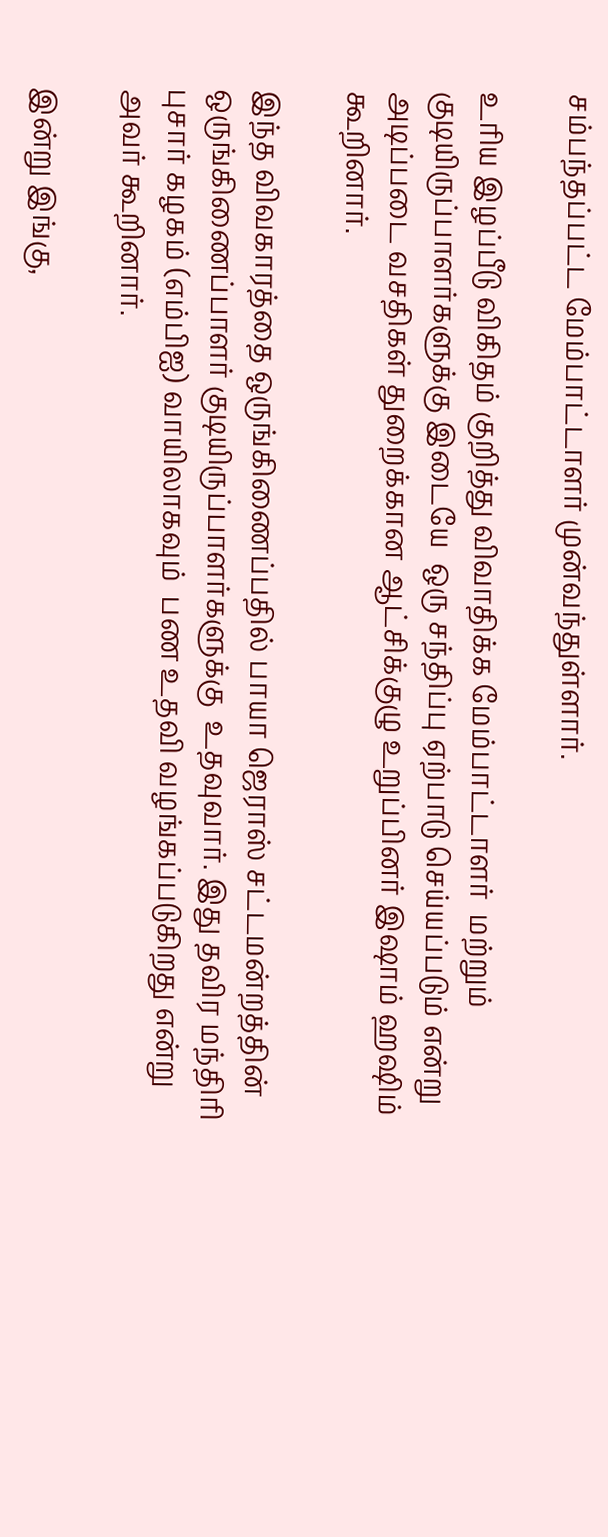சம்பந்தப்பட்ட மேம்பாட்டாளர் முன்வந்துள்ளார்.

உரிய இழப்பீடு விகிதம் குறித்து விவாதிக்க மேம்பாட்டாளர்  மற்றும் குடியிருப்பாளர்களுக்கு இடையே  ஒரு சந்திப்பு ஏற்பாடு செய்யப்படும் என்று அடிப்படை வசதிகள் துறைக்கான ஆட்சிக்குழு உறுப்பினர் இஷாம் ஹஷிம்  கூறினார்.

இந்த விவகாரத்தை ஒருங்கிணைப்பதில் பாயா ஜெராஸ் சட்டமன்றத்தின் ஒருங்கிணைப்பாளர் குடியிருப்பாளர்களுக்கு  உதவுவார். இது தவிர மந்திரி புசார் கழகம் (எம்பிஐ) வாயிலாகவும்  பண உதவி வழங்கப்படுகிறது என்று அவர் கூறினார்.

இன்று இங்கு,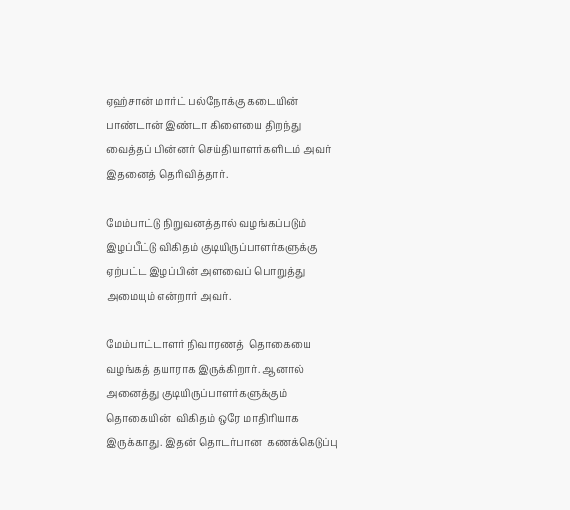ஏஹ்சான் மார்ட் பல்நோக்கு கடையின் பாண்டான் இண்டா கிளையை திறந்து வைத்தப் பின்னர் செய்தியாளர்களிடம் அவர் இதனைத் தெரிவித்தார்.

மேம்பாட்டு நிறுவனத்தால் வழங்கப்படும் இழப்பீட்டு விகிதம் குடியிருப்பாளர்களுக்கு ஏற்பட்ட இழப்பின் அளவைப் பொறுத்து அமையும் என்றார் அவர்.

மேம்பாட்டாளர் நிவாரணத்  தொகையை வழங்கத் தயாராக இருக்கிறார். ஆனால் அனைத்து குடியிருப்பாளர்களுக்கும் தொகையின்  விகிதம் ஒரே மாதிரியாக இருக்காது. இதன் தொடர்பான  கணக்கெடுப்பு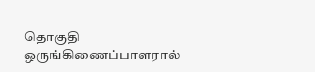தொகுதி ஒருங்கிணைப்பாளரால்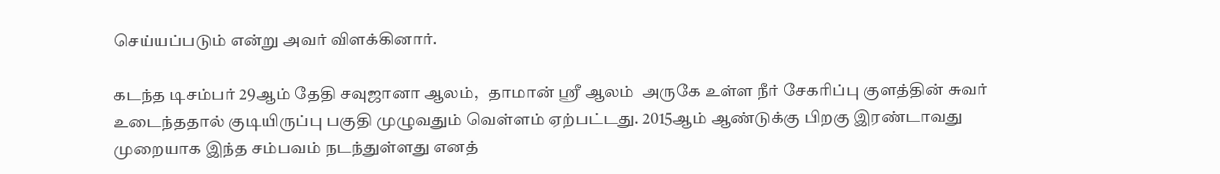செய்யப்படும் என்று அவர் விளக்கினார்.

கடந்த டிசம்பர் 29ஆம் தேதி சவுஜானா ஆலம்,   தாமான் ஸ்ரீ ஆலம்  அருகே உள்ள நீர் சேகரிப்பு குளத்தின் சுவர் உடைந்ததால் குடியிருப்பு பகுதி முழுவதும் வெள்ளம் ஏற்பட்டது. 2015ஆம் ஆண்டுக்கு பிறகு இரண்டாவது முறையாக இந்த சம்பவம் நடந்துள்ளது எனத்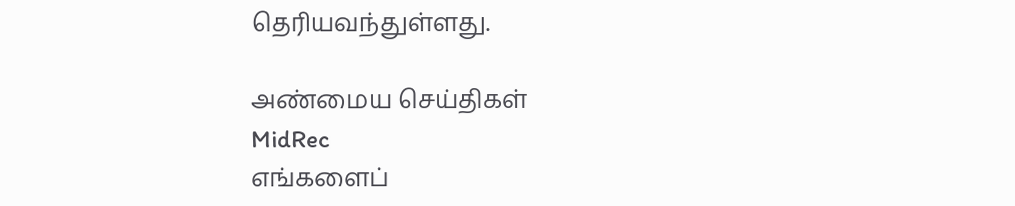தெரியவந்துள்ளது.

அண்மைய செய்திகள்
MidRec
எங்களைப்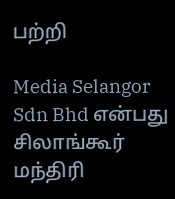பற்றி

Media Selangor Sdn Bhd என்பது சிலாங்கூர் மந்திரி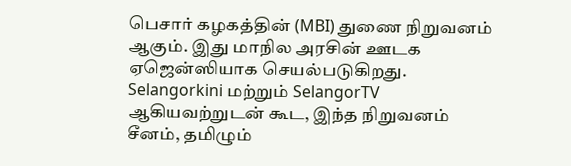பெசார் கழகத்தின் (MBI) துணை நிறுவனம் ஆகும். இது மாநில அரசின் ஊடக ஏஜென்ஸியாக செயல்படுகிறது. Selangorkini மற்றும் SelangorTV ஆகியவற்றுடன் கூட, இந்த நிறுவனம் சீனம், தமிழும்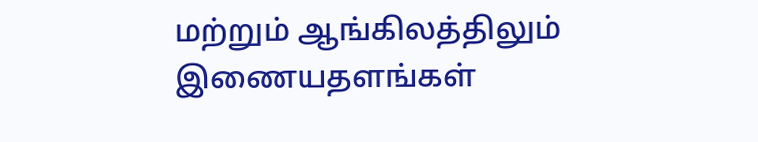மற்றும் ஆங்கிலத்திலும் இணையதளங்கள்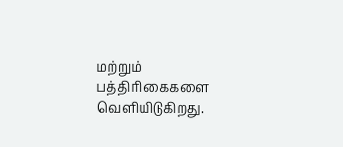மற்றும் பத்திரிகைகளை வெளியிடுகிறது.